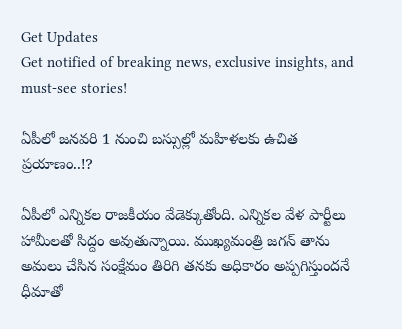Get Updates
Get notified of breaking news, exclusive insights, and must-see stories!

ఏపీలో జనవరి 1 నుంచి బస్సుల్లో మహిళలకు ఉచిత ప్రయాణం..!?

ఏపీలో ఎన్నికల రాజకీయం వేడెక్కుతోంది. ఎన్నికల వేళ పార్టీలు హామీలతో సిద్దం అవుతున్నాయి. ముఖ్యమంత్రి జగన్ తాను అమలు చేసిన సంక్షేమం తిరిగి తనకు అధికారం అప్పగిస్తుందనే ధీమాతో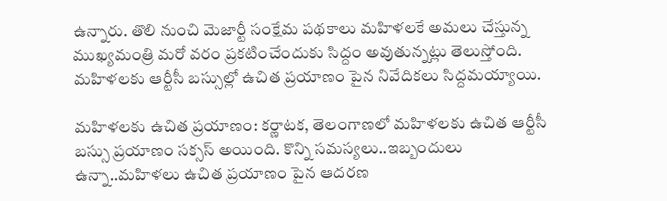ఉన్నారు. తొలి నుంచి మెజార్టీ సంక్షేమ పథకాలు మహిళలకే అమలు చేస్తున్న ముఖ్యమంత్రి మరో వరం ప్రకటించేందుకు సిద్దం అవుతున్నట్లు తెలుస్తోంది. మహిళలకు ఆర్టీసీ బస్సుల్లో ఉచిత ప్రయాణం పైన నివేదికలు సిద్దమయ్యాయి.

మహిళలకు ఉచిత ప్రయాణం: కర్ణాటక, తెలంగాణలో మహిళలకు ఉచిత ఆర్టీసీ బస్సు ప్రయాణం సక్సస్ అయింది. కొన్ని సమస్యలు..ఇబ్బందులు ఉన్నా..మహిళలు ఉచిత ప్రయాణం పైన ఆదరణ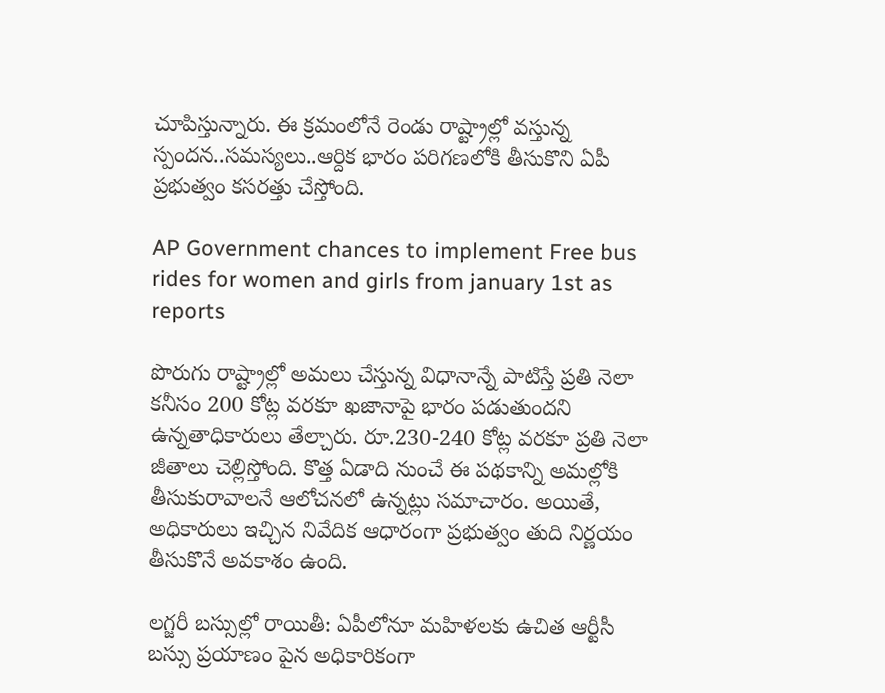చూపిస్తున్నారు. ఈ క్రమంలోనే రెండు రాష్ట్రాల్లో వస్తున్న స్పందన..సమస్యలు..ఆర్దిక భారం పరిగణలోకి తీసుకొని ఏపీ ప్రభుత్వం కసరత్తు చేస్తోంది.

AP Government chances to implement Free bus rides for women and girls from january 1st as reports

పొరుగు రాష్ట్రాల్లో అమలు చేస్తున్న విధానాన్నే పాటిస్తే ప్రతి నెలా కనీసం 200 కోట్ల వరకూ ఖజానాపై భారం పడుతుందని ఉన్నతాధికారులు తేల్చారు. రూ.230-240 కోట్ల వరకూ ప్రతి నెలా జీతాలు చెల్లిస్తోంది. కొత్త ఏడాది నుంచే ఈ పథకాన్ని అమల్లోకి తీసుకురావాలనే ఆలోచనలో ఉన్నట్లు సమాచారం. అయితే, అధికారులు ఇచ్చిన నివేదిక ఆధారంగా ప్రభుత్వం తుది నిర్ణయం తీసుకొనే అవకాశం ఉంది.

లగ్జరీ బస్సుల్లో రాయితీ: ఏపీలోనూ మహిళలకు ఉచిత ఆర్టీసీ బస్సు ప్రయాణం పైన అధికారికంగా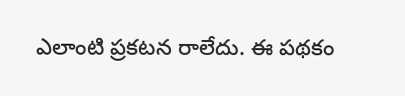ఎలాంటి ప్రకటన రాలేదు. ఈ పథకం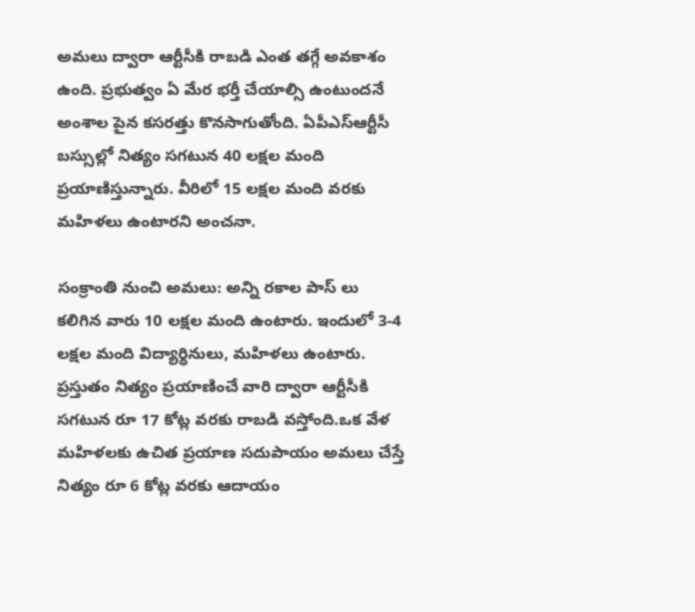అమలు ద్వారా ఆర్టీసీకి రాబడి ఎంత తగ్గే అవకాశం ఉంది. ప్రభుత్వం ఏ మేర భర్తీ చేయాల్సి ఉంటుందనే అంశాల పైన కసరత్తు కొనసాగుతోంది. ఏపీఎస్ఆర్టీసీ బస్సుల్లో నిత్యం సగటున 40 లక్షల మంది ప్రయాణిస్తున్నారు. వీరిలో 15 లక్షల మంది వరకు మహిళలు ఉంటారని అంచనా.

సంక్రాంతి నుంచి అమలు: అన్ని రకాల పాస్ లు కలిగిన వారు 10 లక్షల మంది ఉంటారు. ఇందులో 3-4 లక్షల మంది విద్యార్ధినులు, మహిళలు ఉంటారు. ప్రస్తుతం నిత్యం ప్రయాణించే వారి ద్వారా ఆర్టీసీకి సగటున రూ 17 కోట్ల వరకు రాబడి వస్తోంది.ఒక వేళ మహిళలకు ఉచిత ప్రయాణ సదుపాయం అమలు చేస్తే నిత్యం రూ 6 కోట్ల వరకు ఆదాయం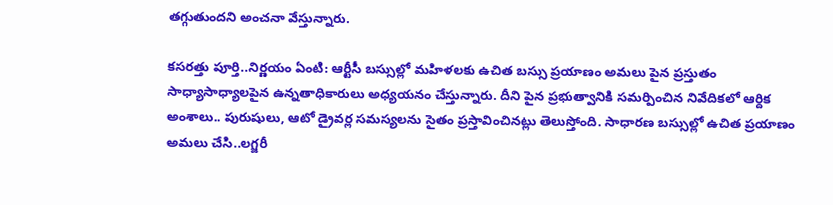తగ్గుతుందని అంచనా వేస్తున్నారు.

కసరత్తు పూర్తి..నిర్ణయం ఏంటి: ఆర్టీసీ బస్సుల్లో మహిళలకు ఉచిత బస్సు ప్రయాణం అమలు పైన ప్రస్తుతం సాధ్యాసాధ్యాలపైన ఉన్నతాధికారులు అధ్యయనం చేస్తున్నారు. దీని పైన ప్రభుత్వానికి సమర్పించిన నివేదికలో ఆర్దిక అంశాలు.. పురుషులు, ఆటో డ్రైవర్ల సమస్యలను సైతం ప్రస్తావించినట్లు తెలుస్తోంది. సాధారణ బస్సుల్లో ఉచిత ప్రయాణం అమలు చేసి..లగ్జరీ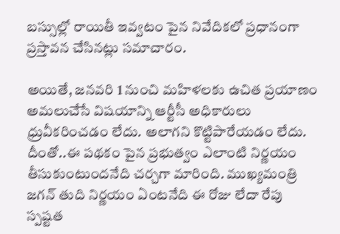బస్సుల్లో రాయితీ ఇవ్వటం పైన నివేదికలో ప్రధానంగా ప్రస్తావన చేసినట్లు సమాచారం.

అయితే, జనవరి 1 నుంచి మహిళలకు ఉచిత ప్రయాణం అమలుచేసే విషయాన్ని ఆర్టీసీ అధికారులు ధ్రువీకరించడం లేదు. అలాగని కొట్టిపారేయడం లేదు. దీంతో..ఈ పథకం పైన ప్రభుత్వం ఎలాంటి నిర్ణయం తీసుకుంటుందనేది చర్చగా మారింది. ముఖ్యమంత్రి జగన్ తుది నిర్ణయం ఏంటనేది ఈ రోజు లేదా రేపు స్పష్టత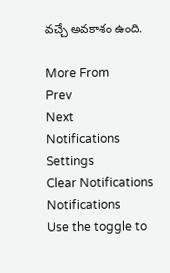వచ్చే అవకాశం ఉంది.

More From
Prev
Next
Notifications
Settings
Clear Notifications
Notifications
Use the toggle to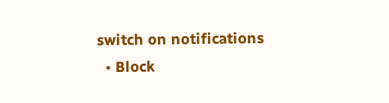switch on notifications
  • Block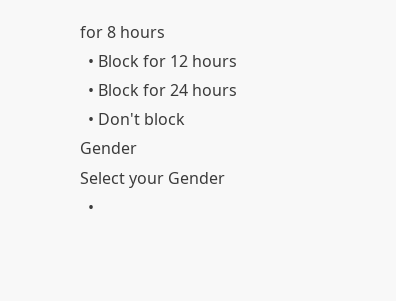for 8 hours
  • Block for 12 hours
  • Block for 24 hours
  • Don't block
Gender
Select your Gender
  •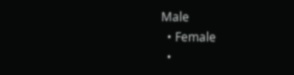Male
  • Female
  •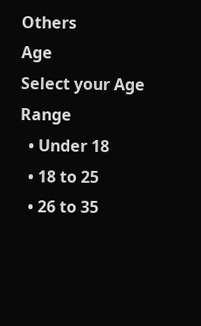Others
Age
Select your Age Range
  • Under 18
  • 18 to 25
  • 26 to 35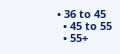• 36 to 45
  • 45 to 55
  • 55+